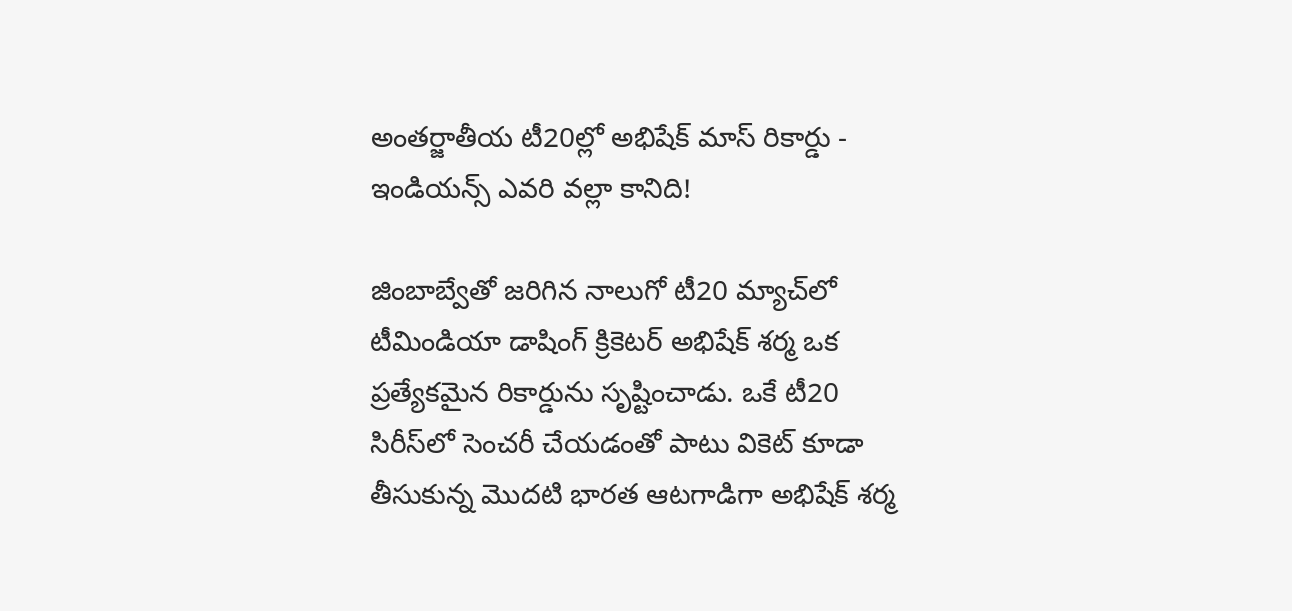అంతర్జాతీయ టీ20ల్లో అభిషేక్ మాస్ రికార్డు - ఇండియన్స్ ఎవరి వల్లా కానిది!

జింబాబ్వేతో జరిగిన నాలుగో టీ20 మ్యాచ్‌లో టీమిండియా డాషింగ్ క్రికెటర్ అభిషేక్ శర్మ ఒక ప్రత్యేకమైన రికార్డును సృష్టించాడు. ఒకే టీ20 సిరీస్‌లో సెంచరీ చేయడంతో పాటు వికెట్ కూడా తీసుకున్న మొదటి భారత ఆటగాడిగా అభిషేక్ శర్మ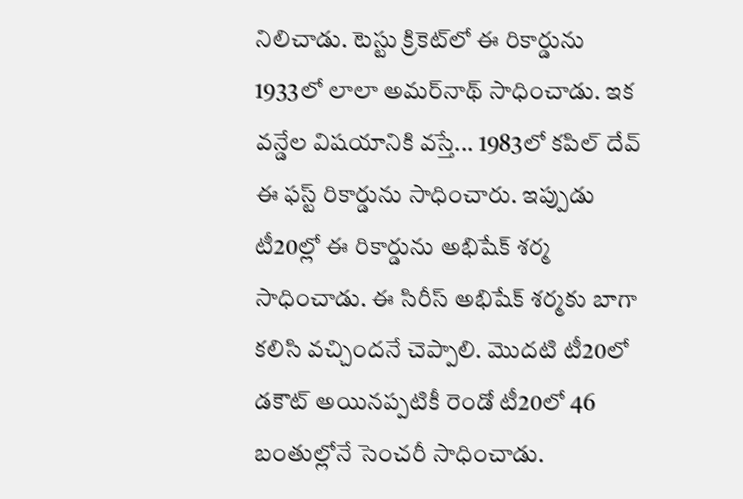నిలిచాడు. టెస్టు క్రికెట్‌లో ఈ రికార్డును 1933లో లాలా అమర్‌నాథ్ సాధించాడు. ఇక వన్డేల విషయానికి వస్తే... 1983లో కపిల్ దేవ్ ఈ ఫస్ట్ రికార్డును సాధించారు. ఇప్పుడు టీ20ల్లో ఈ రికార్డును అభిషేక్ శర్మ సాధించాడు. ఈ సిరీస్ అభిషేక్ శర్మకు బాగా కలిసి వచ్చిందనే చెప్పాలి. మొదటి టీ20లో డకౌట్ అయినప్పటికీ రెండో టీ20లో 46 బంతుల్లోనే సెంచరీ సాధించాడు.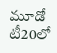మూడో టీ20లో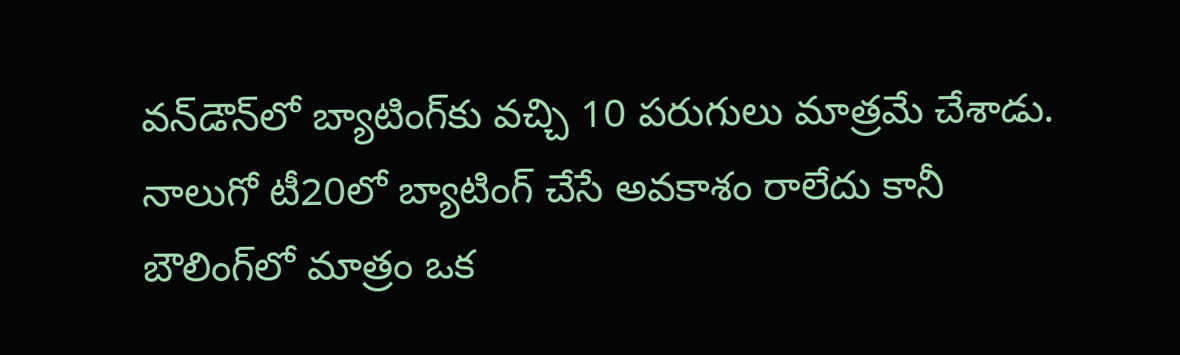వన్‌డౌన్‌లో బ్యాటింగ్‌కు వచ్చి 10 పరుగులు మాత్రమే చేశాడు. నాలుగో టీ20లో బ్యాటింగ్ చేసే అవకాశం రాలేదు కానీ బౌలింగ్‌లో మాత్రం ఒక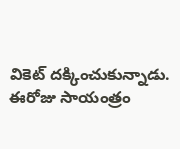వికెట్ దక్కించుకున్నాడు. ఈరోజు సాయంత్రం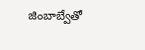జింబాబ్వేతో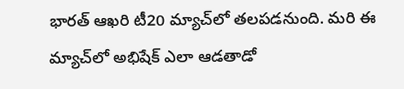భారత్ ఆఖరి టీ20 మ్యాచ్‌లో తలపడనుంది. మరి ఈ మ్యాచ్‌లో అభిషేక్ ఎలా ఆడతాడో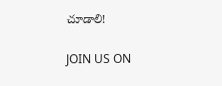చూడాలి!

JOIN US ON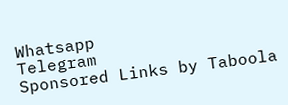Whatsapp
Telegram
Sponsored Links by Taboola